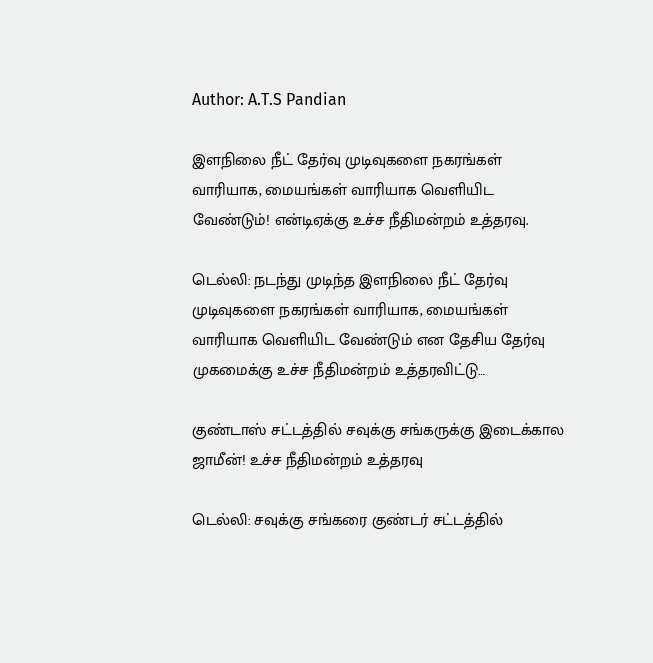Author: A.T.S Pandian

இளநிலை நீட் தேர்வு முடிவுகளை நகரங்கள் வாரியாக, மையங்கள் வாரியாக வெளியிட வேண்டும்! என்டிஏக்கு உச்ச நீதிமன்றம் உத்தரவு.

டெல்லி: நடந்து முடிந்த இளநிலை நீட் தேர்வு முடிவுகளை நகரங்கள் வாரியாக, மையங்கள் வாரியாக வெளியிட வேண்டும் என தேசிய தேர்வு முகமைக்கு உச்ச நீதிமன்றம் உத்தரவிட்டு…

குண்டாஸ் சட்டத்தில் சவுக்கு சங்கருக்கு இடைக்கால ஜாமீன்! உச்ச நீதிமன்றம் உத்தரவு

டெல்லி: சவுக்கு சங்கரை குண்டர் சட்டத்தில்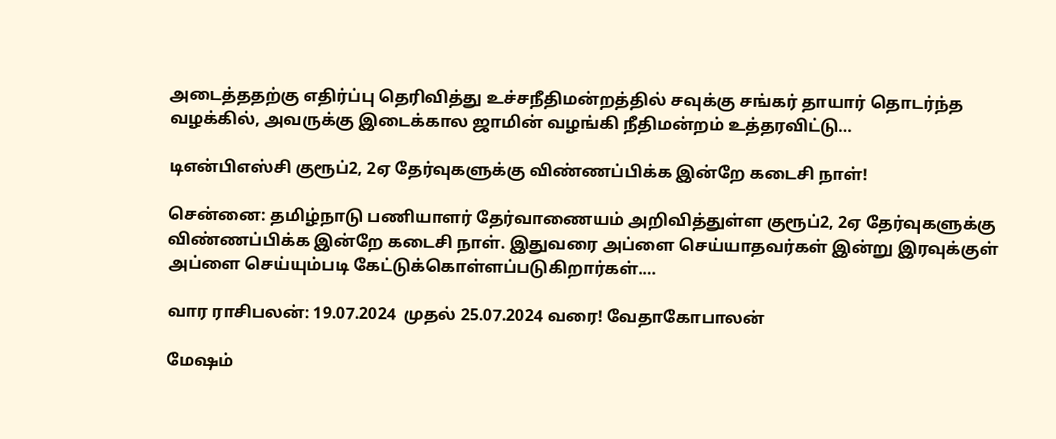அடைத்ததற்கு எதிர்ப்பு தெரிவித்து உச்சநீதிமன்றத்தில் சவுக்கு சங்கர் தாயார் தொடர்ந்த வழக்கில், அவருக்கு இடைக்கால ஜாமின் வழங்கி நீதிமன்றம் உத்தரவிட்டு…

டிஎன்பிஎஸ்சி குரூப்2, 2ஏ தேர்வுகளுக்கு விண்ணப்பிக்க இன்றே கடைசி நாள்!

சென்னை: தமிழ்நாடு பணியாளர் தேர்வாணையம் அறிவித்துள்ள குரூப்2, 2ஏ தேர்வுகளுக்கு விண்ணப்பிக்க இன்றே கடைசி நாள். இதுவரை அப்ளை செய்யாதவர்கள் இன்று இரவுக்குள் அப்ளை செய்யும்படி கேட்டுக்கொள்ளப்படுகிறார்கள்.…

வார ராசிபலன்: 19.07.2024  முதல் 25.07.2024 வரை! வேதாகோபாலன்

மேஷம்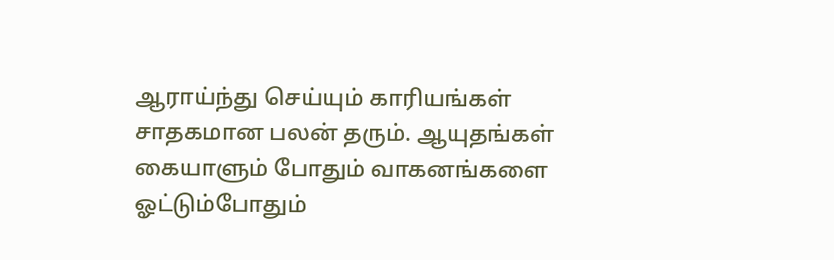ஆராய்ந்து செய்யும் காரியங்கள் சாதகமான பலன் தரும். ஆயுதங்கள் கையாளும் போதும் வாகனங்களை ஓட்டும்போதும்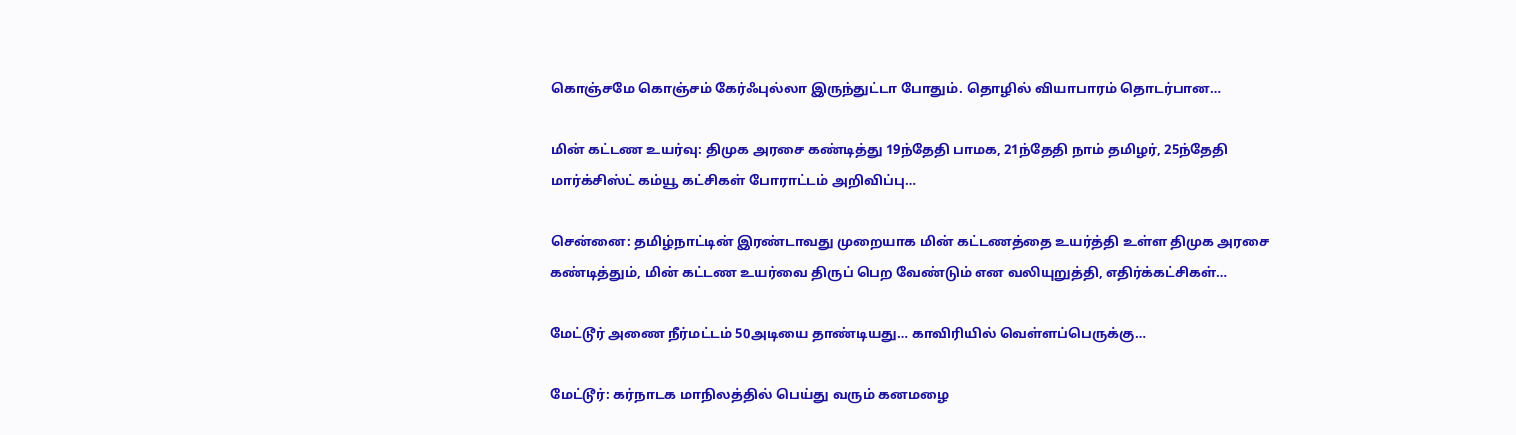கொஞ்சமே கொஞ்சம் கேர்ஃபுல்லா இருந்துட்டா போதும். தொழில் வியாபாரம் தொடர்பான…

மின் கட்டண உயர்வு: திமுக அரசை கண்டித்து 19ந்தேதி பாமக, 21ந்தேதி நாம் தமிழர், 25ந்தேதி மார்க்சிஸ்ட் கம்யூ கட்சிகள் போராட்டம் அறிவிப்பு…

சென்னை: தமிழ்நாட்டின் இரண்டாவது முறையாக மின் கட்டணத்தை உயர்த்தி உள்ள திமுக அரசை கண்டித்தும், மின் கட்டண உயர்வை திருப் பெற வேண்டும் என வலியுறுத்தி, எதிர்க்கட்சிகள்…

மேட்டூர் அணை நீர்மட்டம் 50அடியை தாண்டியது… காவிரியில் வெள்ளப்பெருக்கு…

மேட்டூர்: கர்நாடக மாநிலத்தில் பெய்து வரும் கனமழை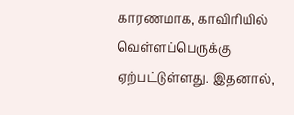காரணமாக, காவிரியில் வெள்ளப்பெருக்கு ஏற்பட்டுள்ளது. இதனால்,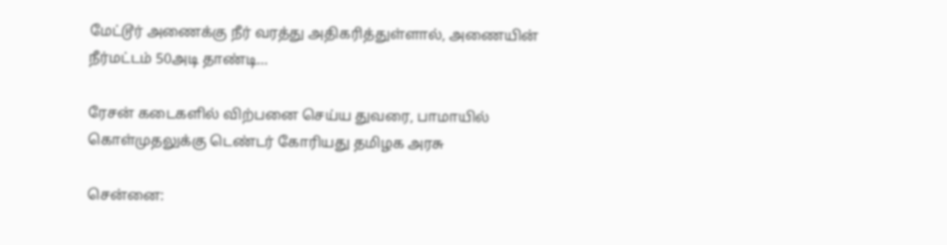மேட்டூர் அணைக்கு நீர் வரத்து அதிகரித்துள்ளால், அணையின் நீர்மட்டம் 50அடி தாண்டி…

ரேசன் கடைகளில் விற்பனை செய்ய துவரை, பாமாயில் கொள்முதலுக்கு டெண்டர் கோரியது தமிழக அரசு

சென்னை: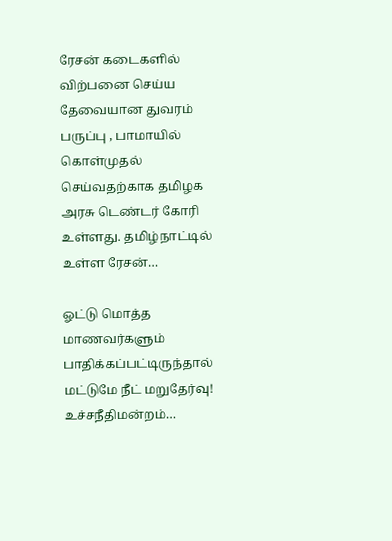ரேசன் கடைகளில் விற்பனை செய்ய தேவையான துவரம் பருப்பு , பாமாயில் கொள்முதல் செய்வதற்காக தமிழக அரசு டெண்டர் கோரி உள்ளது. தமிழ்நாட்டில் உள்ள ரேசன்…

ஓட்டு மொத்த மாணவர்களும் பாதிக்கப்பட்டிருந்தால் மட்டுமே நீட் மறுதேர்வு! உச்சநீதிமன்றம்…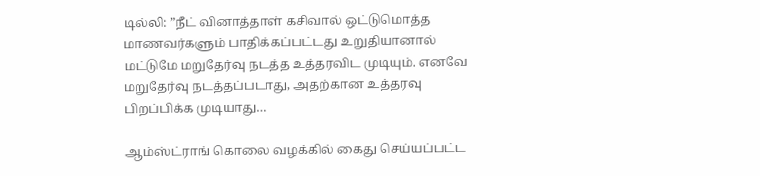டில்லி: ”நீட் வினாத்தாள் கசிவால் ஒட்டுமொத்த மாணவர்களும் பாதிக்கப்பட்டது உறுதியானால் மட்டுமே மறுதேர்வு நடத்த உத்தரவிட முடியும். எனவே மறுதேர்வு நடத்தப்படாது, அதற்கான உத்தரவு பிறப்பிக்க முடியாது…

ஆம்ஸ்ட்ராங் கொலை வழக்கில் கைது செய்யப்பட்ட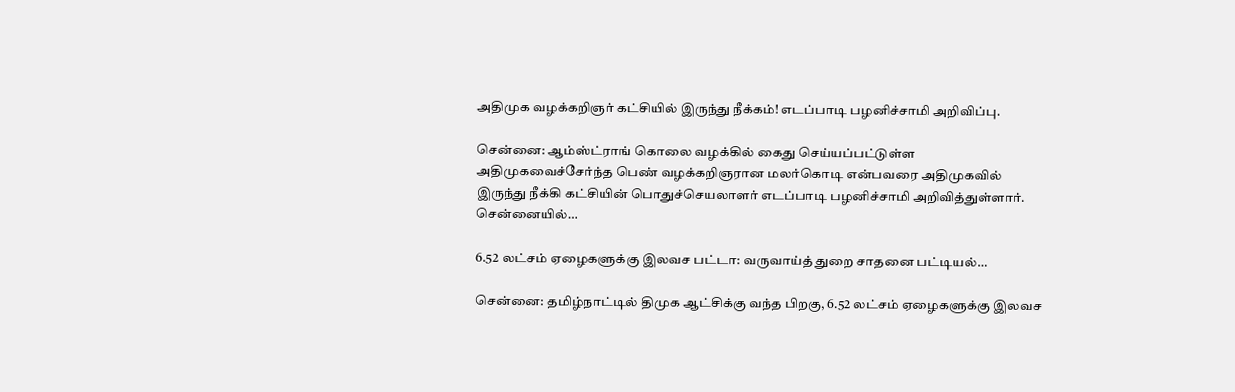அதிமுக வழக்கறிஞர் கட்சியில் இருந்து நீக்கம்! எடப்பாடி பழனிச்சாமி அறிவிப்பு.

சென்னை: ஆம்ஸ்ட்ராங் கொலை வழக்கில் கைது செய்யப்பட்டுள்ள அதிமுகவைச்சேர்ந்த பெண் வழக்கறிஞரான மலர்கொடி என்பவரை அதிமுகவில் இருந்து நீக்கி கட்சியின் பொதுச்செயலாளர் எடப்பாடி பழனிச்சாமி அறிவித்துள்ளார். சென்னையில்…

6.52 லட்சம் ஏழைகளுக்கு இலவச பட்டா: வருவாய்த் துறை சாதனை பட்டியல்…

சென்னை: தமிழ்நாட்டில் திமுக ஆட்சிக்கு வந்த பிறகு, 6.52 லட்சம் ஏழைகளுக்கு இலவச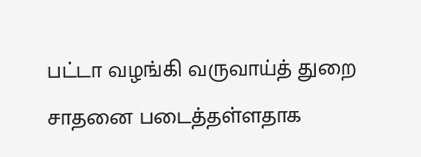பட்டா வழங்கி வருவாய்த் துறை சாதனை படைத்தள்ளதாக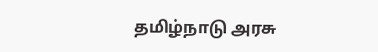தமிழ்நாடு அரசு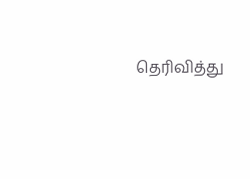தெரிவித்து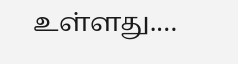உள்ளது.…